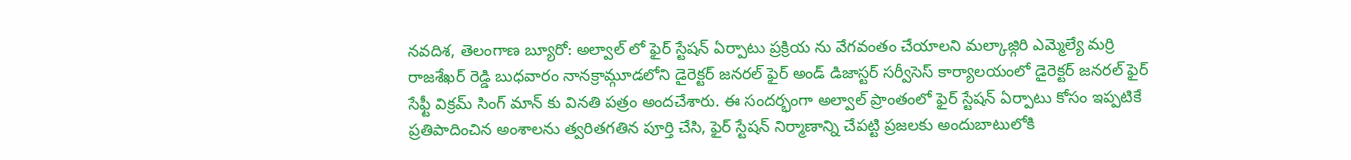నవదిశ, తెలంగాణ బ్యూరో: అల్వాల్ లో ఫైర్ స్టేషన్ ఏర్పాటు ప్రక్రియ ను వేగవంతం చేయాలని మల్కాజ్గిరి ఎమ్మెల్యే మర్రి రాజశేఖర్ రెడ్డి బుధవారం నానక్రామ్గూడలోని డైరెక్టర్ జనరల్ ఫైర్ అండ్ డిజాస్టర్ సర్వీసెస్ కార్యాలయంలో డైరెక్టర్ జనరల్ ఫైర్ సేఫ్టీ విక్రమ్ సింగ్ మాన్ కు వినతి పత్రం అందచేశారు. ఈ సందర్భంగా అల్వాల్ ప్రాంతంలో ఫైర్ స్టేషన్ ఏర్పాటు కోసం ఇప్పటికే ప్రతిపాదించిన అంశాలను త్వరితగతిన పూర్తి చేసి, ఫైర్ స్టేషన్ నిర్మాణాన్ని చేపట్టి ప్రజలకు అందుబాటులోకి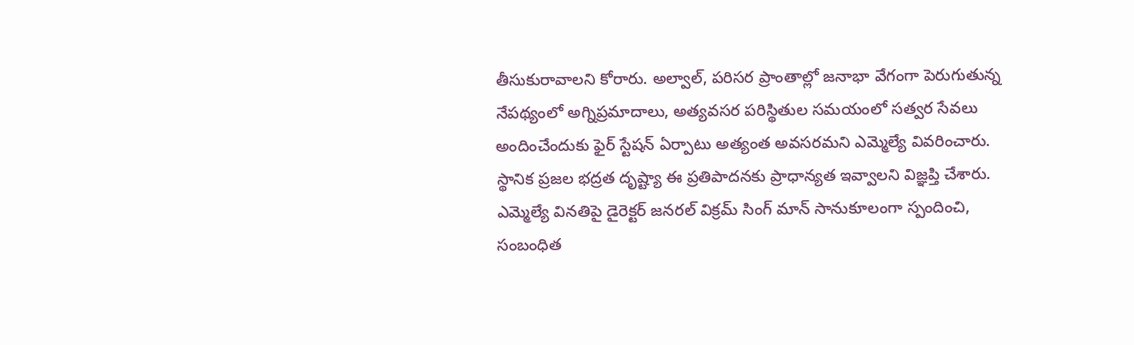తీసుకురావాలని కోరారు. అల్వాల్, పరిసర ప్రాంతాల్లో జనాభా వేగంగా పెరుగుతున్న నేపథ్యంలో అగ్నిప్రమాదాలు, అత్యవసర పరిస్థితుల సమయంలో సత్వర సేవలు అందించేందుకు ఫైర్ స్టేషన్ ఏర్పాటు అత్యంత అవసరమని ఎమ్మెల్యే వివరించారు. స్థానిక ప్రజల భద్రత దృష్ట్యా ఈ ప్రతిపాదనకు ప్రాధాన్యత ఇవ్వాలని విజ్ఞప్తి చేశారు. ఎమ్మెల్యే వినతిపై డైరెక్టర్ జనరల్ విక్రమ్ సింగ్ మాన్ సానుకూలంగా స్పందించి, సంబంధిత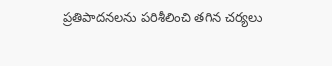ప్రతిపాదనలను పరిశీలించి తగిన చర్యలు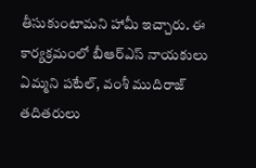తీసుకుంటామని హామీ ఇచ్చారు. ఈ కార్యక్రమంలో బీఆర్ఎస్ నాయకులు ఏమ్మని పటేల్, వంశీ ముదిరాజ్ తదితరులు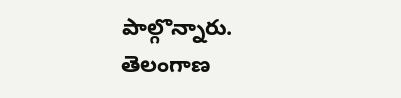పాల్గొన్నారు.
తెలంగాణ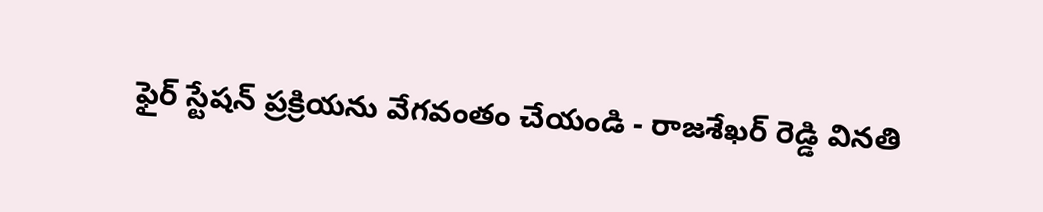ఫైర్ స్టేషన్ ప్రక్రియను వేగవంతం చేయండి - రాజశేఖర్ రెడ్డి వినతి